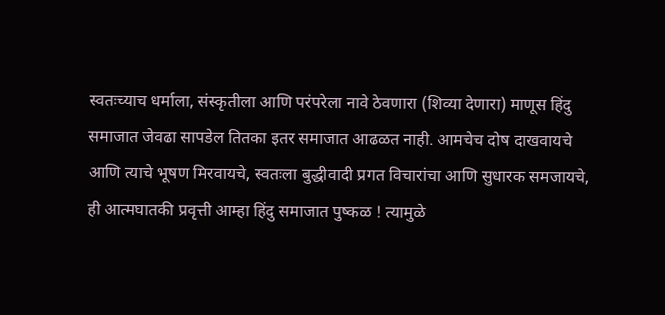स्वतःच्याच धर्माला, संस्कृतीला आणि परंपरेला नावे ठेवणारा (शिव्या देणारा) माणूस हिंदु समाजात जेवढा सापडेल तितका इतर समाजात आढळत नाही. आमचेच दोष दाखवायचे आणि त्याचे भूषण मिरवायचे, स्वतःला बुद्धीवादी प्रगत विचारांचा आणि सुधारक समजायचे, ही आत्मघातकी प्रवृत्ती आम्हा हिंदु समाजात पुष्कळ ! त्यामुळे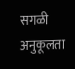सगळी अनुकूलता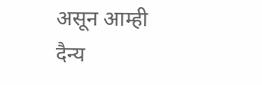असून आम्ही दैन्य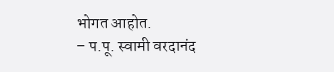भोगत आहोत.
– प.पू. स्वामी वरदानंद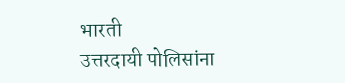भारती
उत्तरदायी पोलिसांना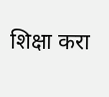शिक्षा करा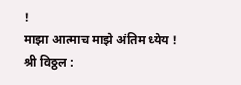!
माझा आत्माच माझे अंतिम ध्येय !
श्री विठ्ठल :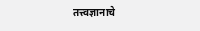तत्त्वज्ञानाचे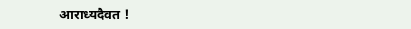आराध्यदैवत !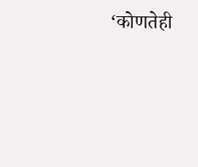‘कोणतेही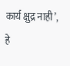कार्य क्षुद्र नाही’, हे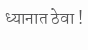ध्यानात ठेवा !